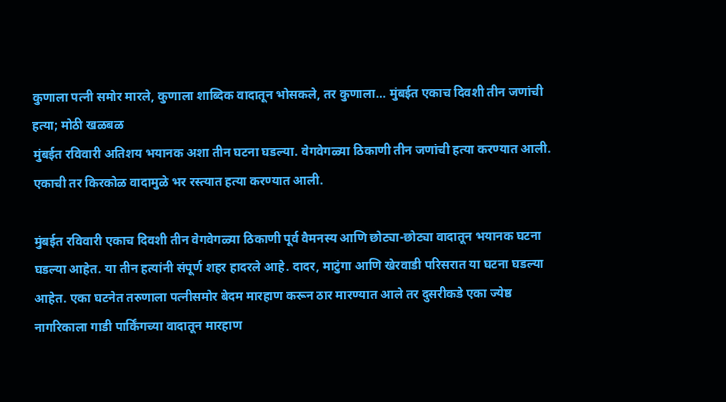कुणाला पत्नी समोर मारले, कुणाला शाब्दिक वादातून भोसकले, तर कुणाला… मुंबईत एकाच दिवशी तीन जणांची हत्या; मोठी खळबळ
मुंबईत रविवारी अतिशय भयानक अशा तीन घटना घडल्या. वेगवेगळ्या ठिकाणी तीन जणांची हत्या करण्यात आली. एकाची तर किरकोळ वादामुळे भर रस्त्यात हत्या करण्यात आली.

मुंबईत रविवारी एकाच दिवशी तीन वेगवेगळ्या ठिकाणी पूर्व वैमनस्य आणि छोट्या-छोट्या वादातून भयानक घटना घडल्या आहेत. या तीन हत्यांनी संपूर्ण शहर हादरले आहे. दादर, माटुंगा आणि खेरवाडी परिसरात या घटना घडल्या आहेत. एका घटनेत तरुणाला पत्नीसमोर बेदम मारहाण करून ठार मारण्यात आले तर दुसरीकडे एका ज्येष्ठ नागरिकाला गाडी पार्किंगच्या वादातून मारहाण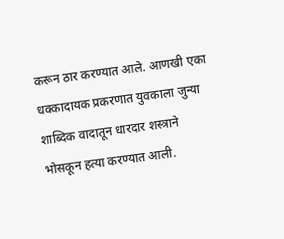करून ठार करण्यात आले. आणखी एका धक्कादायक प्रकरणात युवकाला जुन्या शाब्दिक वादातून धारदार शस्त्राने भोसकून हत्या करण्यात आली.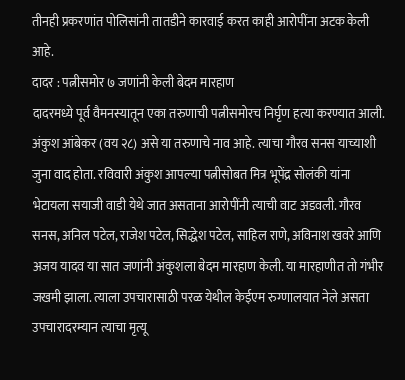तीनही प्रकरणांत पोलिसांनी तातडीने कारवाई करत काही आरोपींना अटक केली आहे.
दादर : पत्नीसमोर ७ जणांनी केली बेदम मारहाण
दादरमध्ये पूर्व वैमनस्यातून एका तरुणाची पत्नीसमोरच निर्घृण हत्या करण्यात आली. अंकुश आंबेकर (वय २८) असे या तरुणाचे नाव आहे. त्याचा गौरव सनस याच्याशी जुना वाद होता. रविवारी अंकुश आपल्या पत्नीसोबत मित्र भूपेंद्र सोलंकी यांना भेटायला सयाजी वाडी येथे जात असताना आरोपींनी त्याची वाट अडवली. गौरव सनस, अनिल पटेल, राजेश पटेल, सिद्धेश पटेल, साहिल राणे, अविनाश खवरे आणि अजय यादव या सात जणांनी अंकुशला बेदम मारहाण केली. या मारहाणीत तो गंभीर जखमी झाला. त्याला उपचारासाठी परळ येथील केईएम रुग्णालयात नेले असता उपचारादरम्यान त्याचा मृत्यू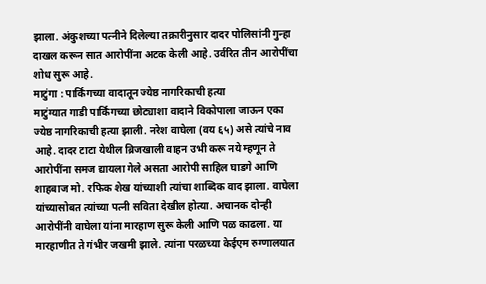झाला. अंकुशच्या पत्नीने दिलेल्या तक्रारीनुसार दादर पोलिसांनी गुन्हा दाखल करून सात आरोपींना अटक केली आहे. उर्वरित तीन आरोपींचा शोध सुरू आहे.
माटुंगा : पार्किंगच्या वादातून ज्येष्ठ नागरिकाची हत्या
माटुंग्यात गाडी पार्किंगच्या छोट्याशा वादाने विकोपाला जाऊन एका ज्येष्ठ नागरिकाची हत्या झाली. नरेश वाघेला (वय ६५) असे त्यांचे नाव आहे. दादर टाटा येथील ब्रिजखाली वाहन उभी करू नये म्हणून ते आरोपींना समज द्यायला गेले असता आरोपी साहिल घाडगे आणि शाहबाज मो. रफिक शेख यांच्याशी त्यांचा शाब्दिक वाद झाला. वाघेला यांच्यासोबत त्यांच्या पत्नी सविता देखील होत्या. अचानक दोन्ही आरोपींनी वाघेला यांना मारहाण सुरू केली आणि पळ काढला. या मारहाणीत ते गंभीर जखमी झाले. त्यांना परळच्या केईएम रुग्णालयात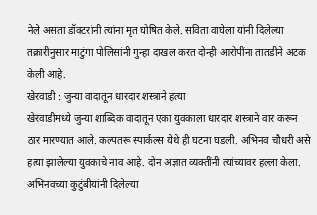नेले असता डॉक्टरांनी त्यांना मृत घोषित केले. सविता वाघेला यांनी दिलेल्या तक्रारीनुसार माटुंगा पोलिसांनी गुन्हा दाखल करत दोन्ही आरोपींना तातडीने अटक केली आहे.
खेरवाडी : जुन्या वादातून धारदार शस्त्राने हत्या
खेरवाडीमध्ये जुन्या शाब्दिक वादातून एका युवकाला धारदार शस्त्राने वार करून ठार मारण्यात आले. कल्पतरू स्पार्कल्स येथे ही घटना घडली. अभिनव चौधरी असे हत्या झालेल्या युवकाचे नाव आहे. दोन अज्ञात व्यक्तींनी त्यांच्यावर हल्ला केला. अभिनवच्या कुटुंबीयांनी दिलेल्या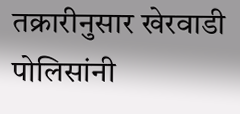तक्रारीनुसार खेरवाडी पोलिसांनी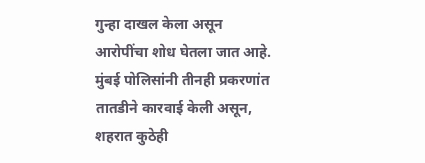गुन्हा दाखल केला असून आरोपींचा शोध घेतला जात आहे.
मुंबई पोलिसांनी तीनही प्रकरणांत तातडीने कारवाई केली असून, शहरात कुठेही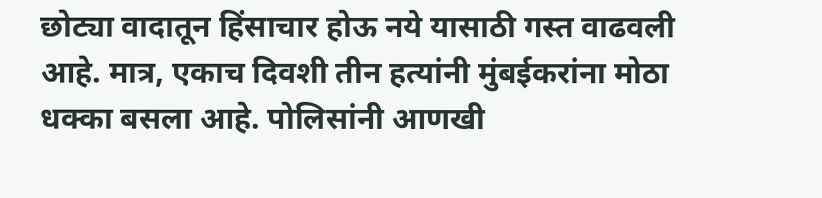छोट्या वादातून हिंसाचार होऊ नये यासाठी गस्त वाढवली आहे. मात्र, एकाच दिवशी तीन हत्यांनी मुंबईकरांना मोठा धक्का बसला आहे. पोलिसांनी आणखी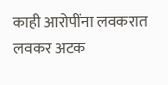काही आरोपींना लवकरात लवकर अटक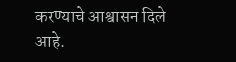करण्याचे आश्वासन दिले आहे.